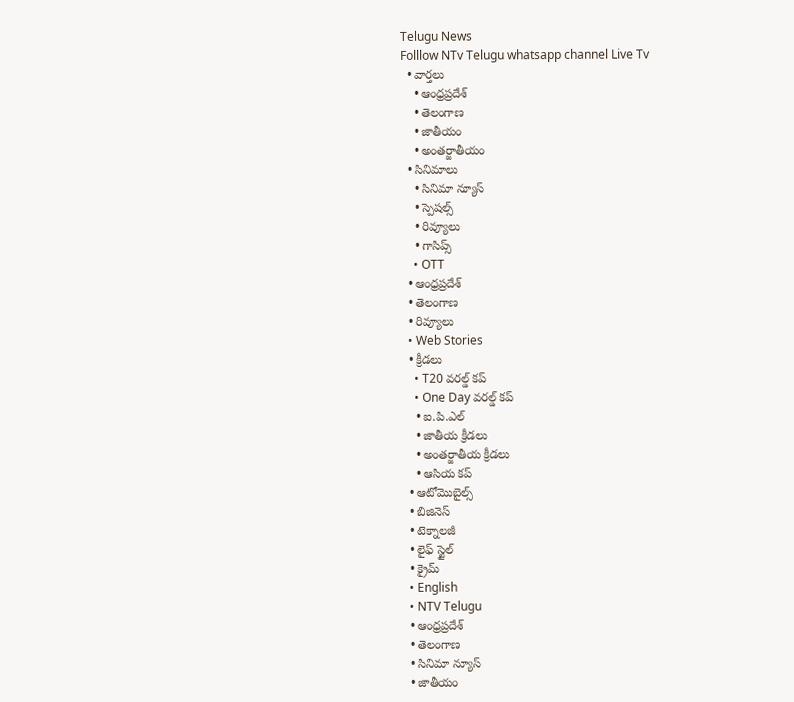Telugu News
Folllow NTv Telugu whatsapp channel Live Tv
  • వార్తలు
    • ఆంధ్రప్రదేశ్
    • తెలంగాణ
    • జాతీయం
    • అంతర్జాతీయం
  • సినిమాలు
    • సినిమా న్యూస్
    • స్పెషల్స్
    • రివ్యూలు
    • గాసిప్స్
    • OTT
  • ఆంధ్రప్రదేశ్
  • తెలంగాణ
  • రివ్యూలు
  • Web Stories
  • క్రీడలు
    • T20 వరల్డ్ కప్
    • One Day వరల్డ్ కప్
    • ఐ.పి.ఎల్
    • జాతీయ క్రీడలు
    • అంతర్జాతీయ క్రీడలు
    • ఆసియ కప్
  • ఆటోమొబైల్స్
  • బిజినెస్‌
  • టెక్నాలజీ
  • లైఫ్ స్టైల్
  • క్రైమ్
  • English
  • NTV Telugu
  • ఆంధ్రప్రదేశ్
  • తెలంగాణ
  • సినిమా న్యూస్
  • జాతీయం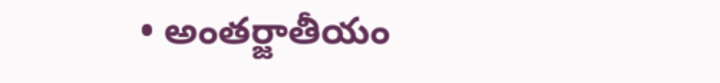• అంతర్జాతీయం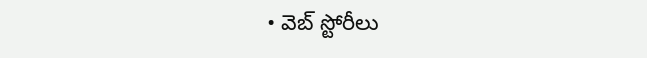• వెబ్ స్టోరీలు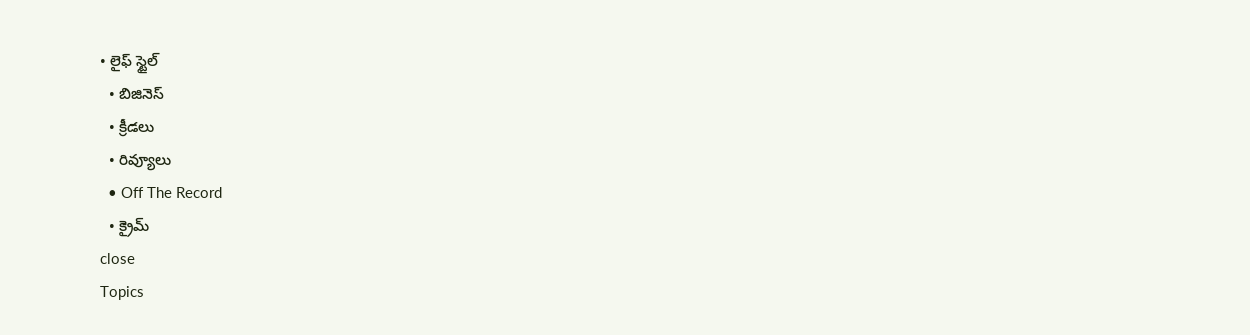• లైఫ్ స్టైల్
  • బిజినెస్‌
  • క్రీడలు
  • రివ్యూలు
  • Off The Record
  • క్రైమ్
close
Topics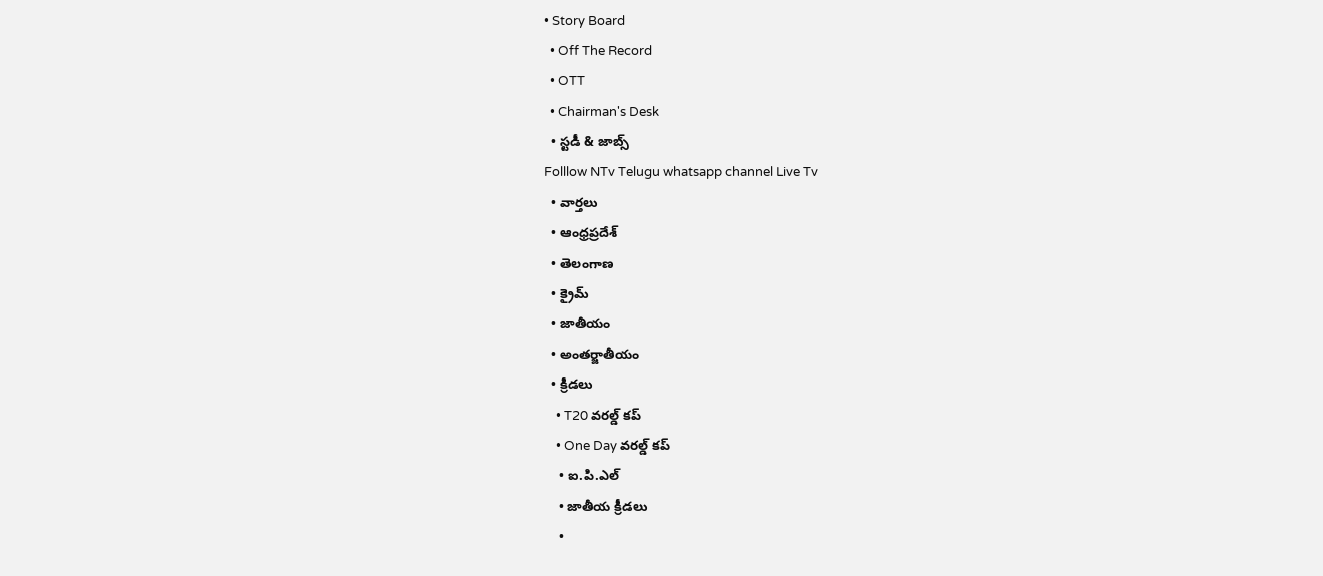• Story Board
  • Off The Record
  • OTT
  • Chairman's Desk
  • స్టడీ & జాబ్స్
Folllow NTv Telugu whatsapp channel Live Tv
  • వార్తలు
  • ఆంధ్రప్రదేశ్
  • తెలంగాణ
  • క్రైమ్
  • జాతీయం
  • అంతర్జాతీయం
  • క్రీడలు
    • T20 వరల్డ్ కప్
    • One Day వరల్డ్ కప్
    • ఐ.పి.ఎల్
    • జాతీయ క్రీడలు
    •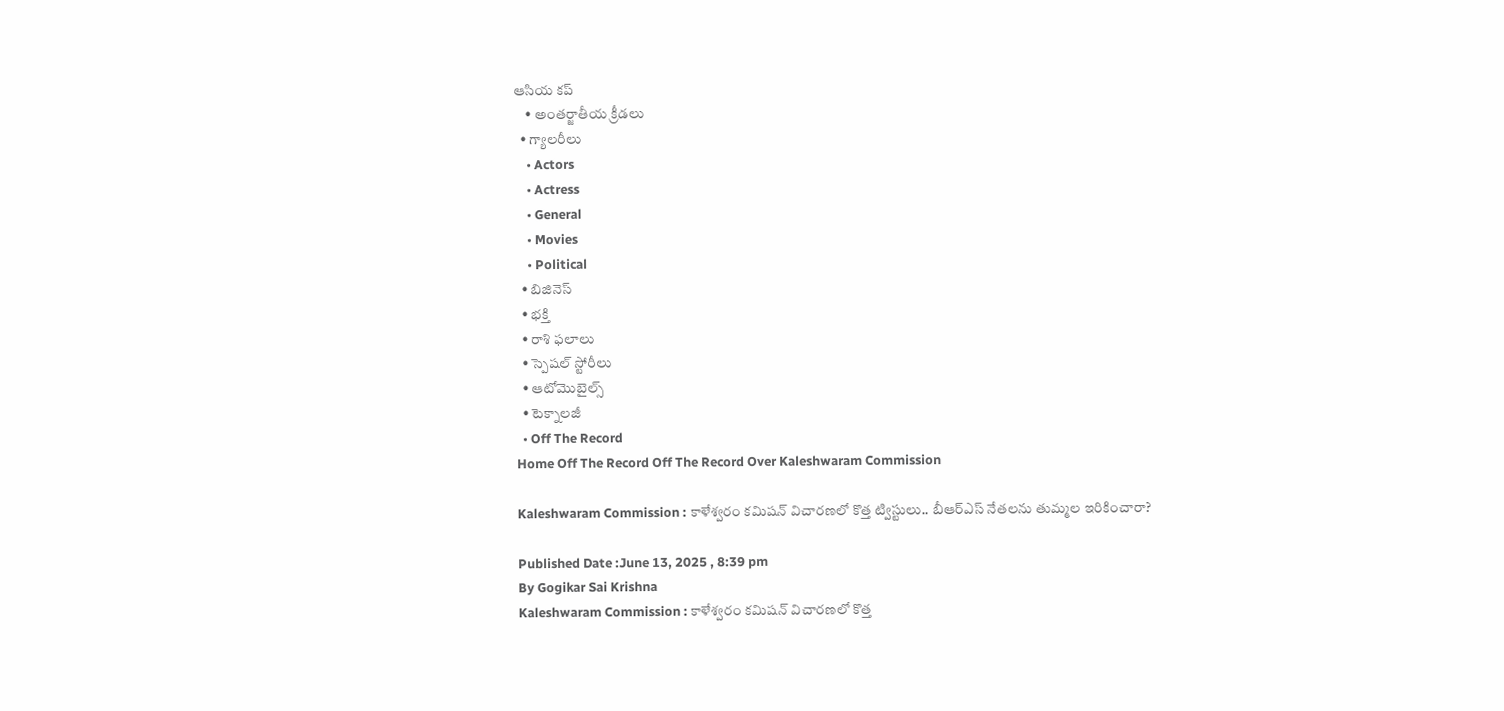ఆసియ కప్
    • అంతర్జాతీయ క్రీడలు
  • గ్యాలరీలు
    • Actors
    • Actress
    • General
    • Movies
    • Political
  • బిజినెస్‌
  • భక్తి
  • రాశి ఫలాలు
  • స్పెషల్‌ స్టోరీలు
  • ఆటోమొబైల్స్
  • టెక్నాలజీ
  • Off The Record
Home Off The Record Off The Record Over Kaleshwaram Commission

Kaleshwaram Commission : కాళేశ్వరం కమిషన్‌ విచారణలో కొత్త ట్విస్టులు.. బీఆర్ఎస్ నేతలను తుమ్మల ఇరికించారా?

Published Date :June 13, 2025 , 8:39 pm
By Gogikar Sai Krishna
Kaleshwaram Commission : కాళేశ్వరం కమిషన్‌ విచారణలో కొత్త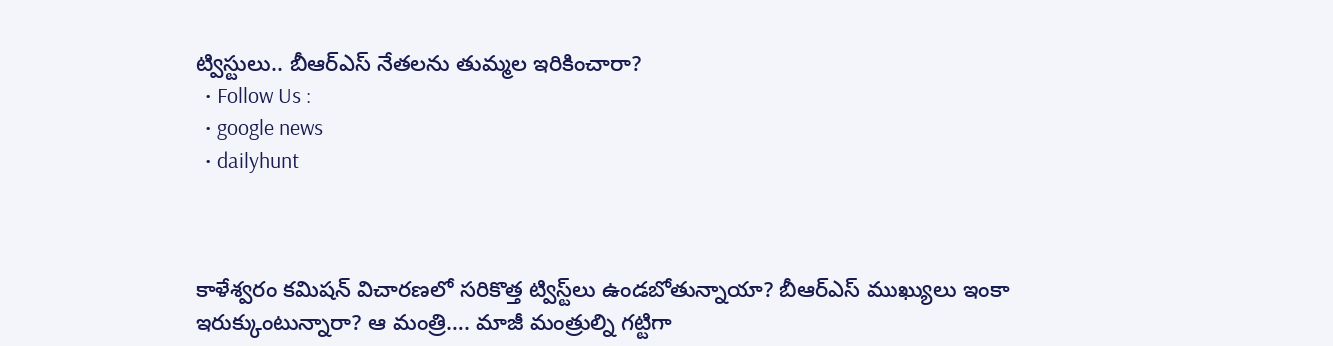ట్విస్టులు.. బీఆర్ఎస్ నేతలను తుమ్మల ఇరికించారా?
  • Follow Us :
  • google news
  • dailyhunt



కాళేశ్వరం కమిషన్‌ విచారణలో సరికొత్త ట్విస్ట్‌లు ఉండబోతున్నాయా? బీఆర్‌ఎస్‌ ముఖ్యులు ఇంకా ఇరుక్కుంటున్నారా? ఆ మంత్రి…. మాజీ మంత్రుల్ని గట్టిగా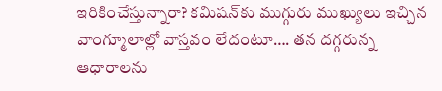ఇరికించేస్తున్నారా? కమిషన్‌కు ముగ్గురు ముఖ్యులు ఇచ్చిన వాంగ్మూలాల్లో వాస్తవం లేదంటూ…. తన దగ్గరున్న ఆధారాలను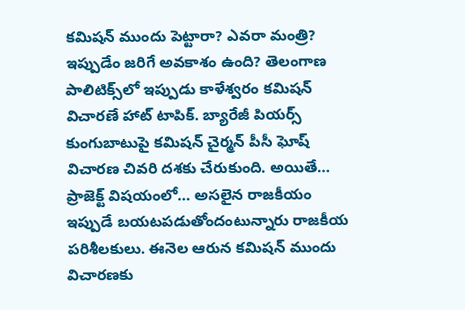కమిషన్‌ ముందు పెట్టారా? ఎవరా మంత్రి? ఇప్పుడేం జరిగే అవకాశం ఉంది? తెలంగాణ పాలిటిక్స్‌లో ఇప్పుడు కాళేశ్వరం కమిషన్‌ విచారణే హాట్‌ టాపిక్‌. బ్యారేజీ పియర్స్ కుంగుబాటుపై కమిషన్ చైర్మన్ పీసీ ఘోష్ విచారణ చివరి దశకు చేరుకుంది. అయితే… ప్రాజెక్ట్‌ విషయంలో… అసలైన రాజకీయం ఇప్పుడే బయటపడుతోందంటున్నారు రాజకీయ పరిశీలకులు. ఈనెల ఆరున కమిషన్ ముందు విచారణకు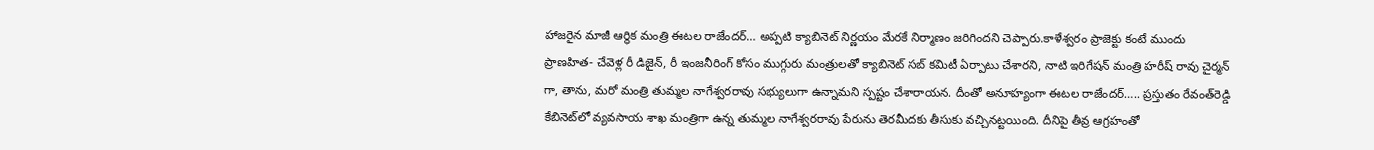హాజరైన మాజీ ఆర్థిక మంత్రి ఈటల రాజేందర్… అప్పటి క్యాబినెట్ నిర్ణయం మేరకే నిర్మాణం జరిగిందని చెప్పారు.కాళేశ్వరం ప్రాజెక్టు కంటే ముందు ప్రాణహిత- చేవెళ్ల రీ డిజైన్, రీ ఇంజనీరింగ్ కోసం ముగ్గురు మంత్రులతో క్యాబినెట్ సబ్ కమిటీ ఏర్పాటు చేశారని, నాటి ఇరిగేషన్ మంత్రి హరీష్ రావు చైర్మన్ గా, తాను, మరో మంత్రి తుమ్మల నాగేశ్వరరావు సభ్యులుగా ఉన్నామని స్పష్టం చేశారాయన. దీంతో అనూహ్యంగా ఈటల రాజేందర్….. ప్రస్తుతం రేవంత్‌రెడ్డి కేబినెట్‌లో వ్యవసాయ శాఖ మంత్రిగా ఉన్న తుమ్మల నాగేశ్వరరావు పేరును తెరమీదకు తీసుకు వచ్చినట్టయింది. దీనిపై తీవ్ర ఆగ్రహంతో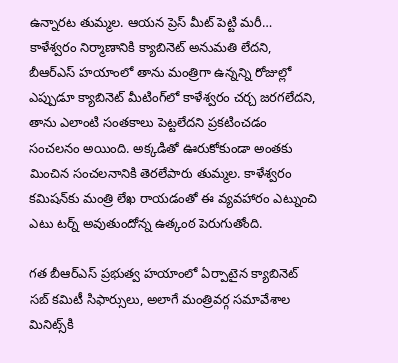ఉన్నారట తుమ్మల. ఆయన ప్రెస్ మీట్ పెట్టి మరీ… కాళేశ్వరం నిర్మాణానికి క్యాబినెట్ అనుమతి లేదని, బీఆర్‌ఎస్‌ హయాంలో తాను మంత్రిగా ఉన్నన్ని రోజుల్లో ఎప్పుడూ క్యాబినెట్ మీటింగ్‌లో కాళేశ్వరం చర్చ జరగలేదని, తాను ఎలాంటి సంతకాలు పెట్టలేదని ప్రకటించడం సంచలనం అయింది. అక్కడితో ఊరుకోకుండా అంతకు మించిన సంచలనానికి తెరలేపారు తుమ్మల. కాళేశ్వరం కమిషన్‌కు మంత్రి లేఖ రాయడంతో ఈ వ్యవహారం ఎట్నుంచి ఎటు టర్న్‌ అవుతుందోన్న ఉత్కంఠ పెరుగుతోంది.

గత బీఆర్ఎస్ ప్రభుత్వ హయాంలో ఏర్పాటైన క్యాబినెట్ సబ్ కమిటీ సిఫార్సులు, అలాగే మంత్రివర్గ సమావేశాల మినిట్స్‌కి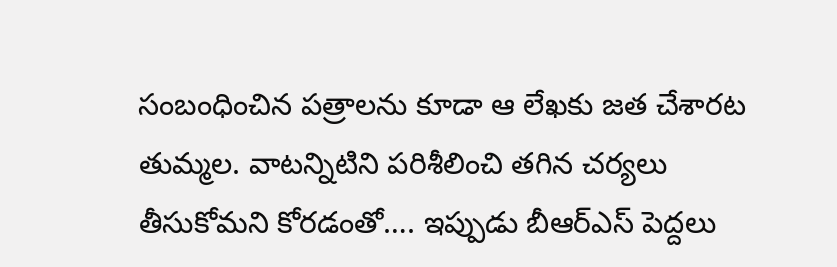సంబంధించిన పత్రాలను కూడా ఆ లేఖకు జత చేశారట తుమ్మల. వాటన్నిటిని పరిశీలించి తగిన చర్యలు తీసుకోమని కోరడంతో…. ఇప్పుడు బీఆర్‌ఎస్‌ పెద్దలు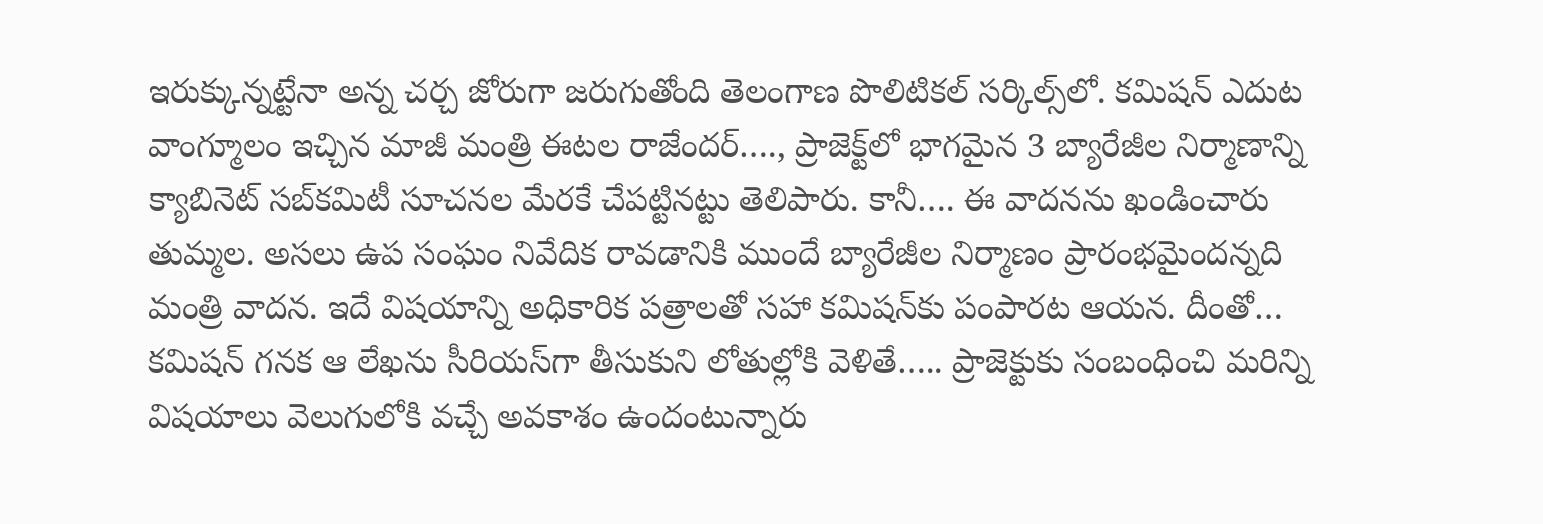ఇరుక్కున్నట్టేనా అన్న చర్చ జోరుగా జరుగుతోంది తెలంగాణ పొలిటికల్‌ సర్కిల్స్‌లో. కమిషన్ ఎదుట వాంగ్మూలం ఇచ్చిన మాజీ మంత్రి ఈటల రాజేందర్…., ప్రాజెక్ట్‌లో భాగమైన 3 బ్యారేజీల నిర్మాణాన్ని క్యాబినెట్ సబ్‌కమిటీ సూచనల మేరకే చేపట్టినట్టు తెలిపారు. కానీ…. ఈ వాదనను ఖండించారు తుమ్మల. అసలు ఉప సంఘం నివేదిక రావడానికి ముందే బ్యారేజీల నిర్మాణం ప్రారంభమైందన్నది మంత్రి వాదన. ఇదే విషయాన్ని అధికారిక పత్రాలతో సహా కమిషన్‌కు పంపారట ఆయన. దీంతో… కమిషన్‌ గనక ఆ లేఖను సీరియస్‌గా తీసుకుని లోతుల్లోకి వెళితే….. ప్రాజెక్టుకు సంబంధించి మరిన్ని విషయాలు వెలుగులోకి వచ్చే అవకాశం ఉందంటున్నారు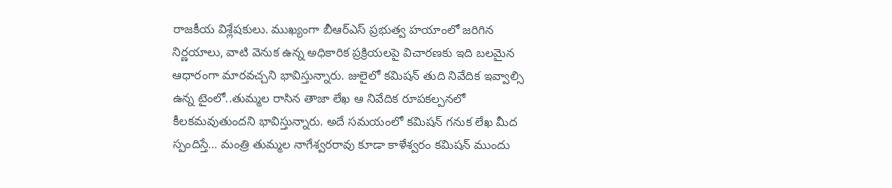రాజకీయ విశ్లేషకులు. ముఖ్యంగా బీఆర్ఎస్ ప్రభుత్వ హయాంలో జరిగిన నిర్ణయాలు, వాటి వెనుక ఉన్న అధికారిక ప్రక్రియలపై విచారణకు ఇది బలమైన ఆధారంగా మారవచ్చని భావిస్తున్నారు. జులైలో కమిషన్ తుది నివేదిక ఇవ్వాల్సి ఉన్న టైంలో..తుమ్మల రాసిన తాజా లేఖ ఆ నివేదిక రూపకల్పనలో కీలకమవుతుందని భావిస్తున్నారు. అదే సమయంలో కమిషన్ గనుక లేఖ మీద స్పందిస్తే… మంత్రి తుమ్మల నాగేశ్వరరావు కూడా కాళేశ్వరం కమిషన్‌ ముందు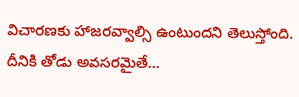విచారణకు హాజరవ్వాల్సి ఉంటుందని తెలుస్తోంది. దీనికి తోడు అవసరమైతే…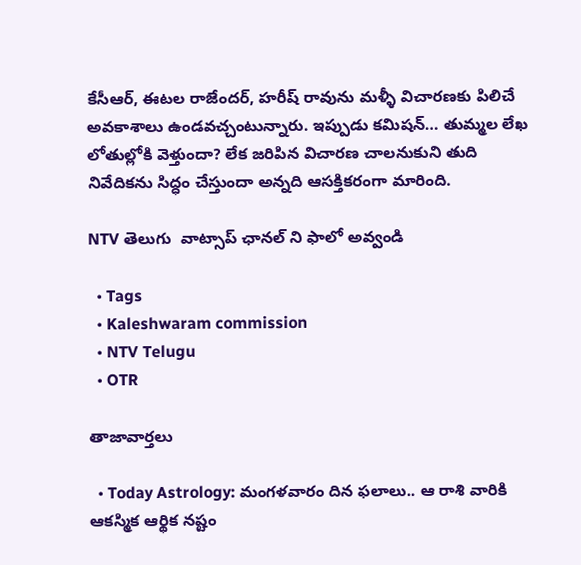కేసీఆర్‌, ఈటల రాజేందర్, హరీష్ రావును మళ్ళీ విచారణకు పిలిచే అవకాశాలు ఉండవచ్చంటున్నారు. ఇప్పుడు కమిషన్‌… తుమ్మల లేఖ లోతుల్లోకి వెళ్తుందా? లేక జరిపిన విచారణ చాలనుకుని తుది నివేదికను సిద్ధం చేస్తుందా అన్నది ఆసక్తికరంగా మారింది.

NTV తెలుగు  వాట్సాప్ ఛానల్ ని ఫాలో అవ్వండి

  • Tags
  • Kaleshwaram commission
  • NTV Telugu
  • OTR

తాజావార్తలు

  • Today Astrology: మంగళవారం దిన ఫలాలు.. ఆ రాశి వారికి ఆకస్మిక ఆర్థిక నష్టం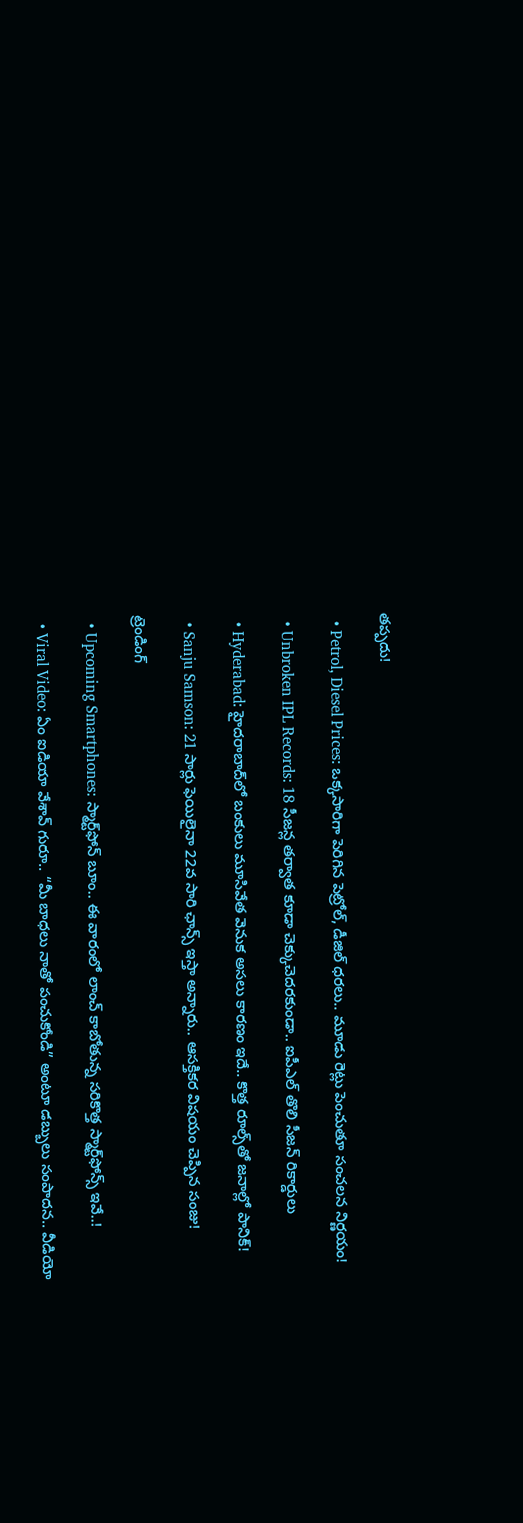తప్పదు!

  • Petrol, Diesel Prices: ఒక్కసారిగా పెరిగిన పెట్రోల్, డీజిల్ ధరలు.. మూడు రెట్లు పెంచుతూ సంచలన నిర్ణయం!

  • Unbroken IPL Records: 18 సీజన్ల తర్వాత కూడా చెక్కుచెదరకుండా.. ఐపీఎల్ తొలి సీజన్ రికార్డులు

  • Hyderabad: హైదరాబాద్‌లో బంకులు మూసివేత వెనుక అసలు కారణం ఇదే.. కొత్త రూల్స్‌తో జనాల్లో పానిక్!

  • Sanju Samson: 21 సార్లు ఫెయిలైనా 22వ సారి ఛాన్స్ ఇస్తా అన్నారు.. ఆసక్తికర విషయం చెప్పిన సంజు!

ట్రెండింగ్‌

  • Upcoming Smartphones: స్మార్ట్‌ఫోన్ బూం.. ఈ వారంలో లాంచ్ కాబోతున్న సరికొత్త స్మార్ట్‌ఫోన్స్ ఇవే..!

  • Viral Video: ఏం ఐడియా వేశావ్ గురూ.. “మీ బాధలు నాతో పంచుకోండి” అంటూ డబ్బులు సంపాదన.. వీడియో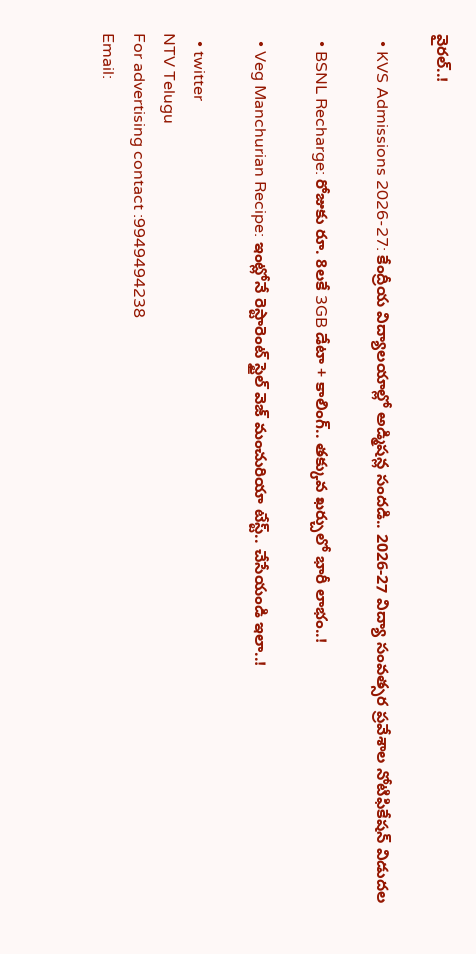వైరల్..!

  • KVS Admissions 2026-27: కేంద్రీయ విద్యాలయాల్లో అడ్మిషన్ల సందడి.. 2026-27 విద్యా సంవత్సర ప్రవేశాల నోటిఫికేషన్ విడుదల

  • BSNL Recharge: రోజుకు రూ. 8లకే 3GB డేటా + కాలింగ్.. తక్కువ ఖర్చులో భారీ లాభం..!

  • Veg Manchurian Recipe: ఇంట్లోనే రెస్టారెంట్ స్టైల్ వెజ్ మంచురియా టేస్ట్.. చేసేయండి ఇలా..!

  • twitter
NTV Telugu
For advertising contact :9949494238
Email: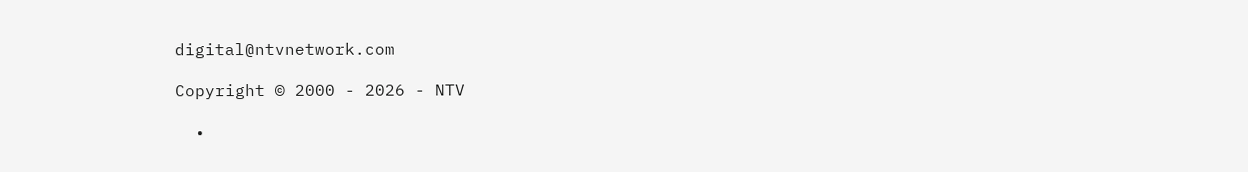digital@ntvnetwork.com

Copyright © 2000 - 2026 - NTV

  •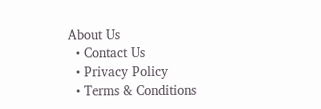About Us
  • Contact Us
  • Privacy Policy
  • Terms & Conditions